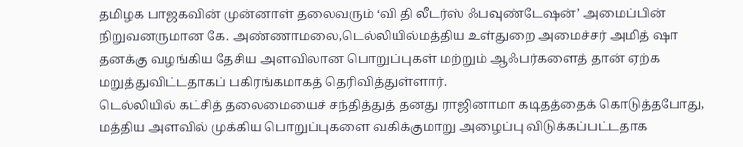தமிழக பாஜகவின் முன்னாள் தலைவரும் ‘வி தி லீடர்ஸ் ஃபவுண்டேஷன்’ அமைப்பின் நிறுவனருமான கே. அண்ணாமலை,டெல்லியில்மத்திய உள்துறை அமைச்சர் அமித் ஷா தனக்கு வழங்கிய தேசிய அளவிலான பொறுப்புகள் மற்றும் ஆஃபர்களைத் தான் ஏற்க மறுத்துவிட்டதாகப் பகிரங்கமாகத் தெரிவித்துள்ளார்.
டெல்லியில் கட்சித் தலைமையைச் சந்தித்துத் தனது ராஜினாமா கடிதத்தைக் கொடுத்தபோது, மத்திய அளவில் முக்கிய பொறுப்புகளை வகிக்குமாறு அழைப்பு விடுக்கப்பட்டதாக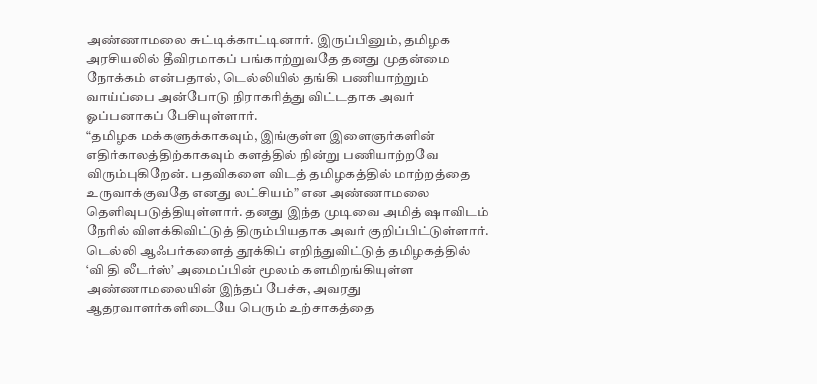அண்ணாமலை சுட்டிக்காட்டினார். இருப்பினும், தமிழக அரசியலில் தீவிரமாகப் பங்காற்றுவதே தனது முதன்மை நோக்கம் என்பதால், டெல்லியில் தங்கி பணியாற்றும் வாய்ப்பை அன்போடு நிராகரித்து விட்டதாக அவர் ஓப்பனாகப் பேசியுள்ளார்.
“தமிழக மக்களுக்காகவும், இங்குள்ள இளைஞர்களின் எதிர்காலத்திற்காகவும் களத்தில் நின்று பணியாற்றவே விரும்புகிறேன். பதவிகளை விடத் தமிழகத்தில் மாற்றத்தை உருவாக்குவதே எனது லட்சியம்” என அண்ணாமலை தெளிவுபடுத்தியுள்ளார். தனது இந்த முடிவை அமித் ஷாவிடம் நேரில் விளக்கிவிட்டுத் திரும்பியதாக அவர் குறிப்பிட்டுள்ளார்.
டெல்லி ஆஃபர்களைத் தூக்கிப் எறிந்துவிட்டுத் தமிழகத்தில் ‘வி தி லீடர்ஸ்’ அமைப்பின் மூலம் களமிறங்கியுள்ள அண்ணாமலையின் இந்தப் பேச்சு, அவரது ஆதரவாளர்களிடையே பெரும் உற்சாகத்தை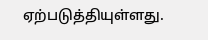ஏற்படுத்தியுள்ளது.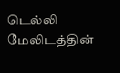டெல்லி மேலிடத்தின்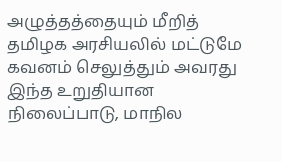அழுத்தத்தையும் மீறித் தமிழக அரசியலில் மட்டுமே கவனம் செலுத்தும் அவரது இந்த உறுதியான நிலைப்பாடு, மாநில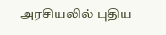அரசியலில் புதிய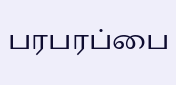பரபரப்பை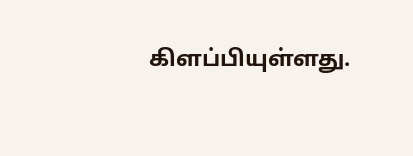கிளப்பியுள்ளது.